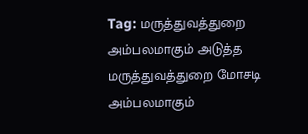Tag: மருத்துவத்துறை
அம்பலமாகும் அடுத்த மருத்துவத்துறை மோசடி
அம்பலமாகும்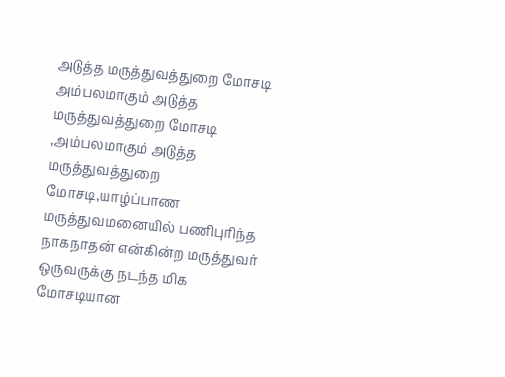அடுத்த மருத்துவத்துறை மோசடி
அம்பலமாகும் அடுத்த மருத்துவத்துறை மோசடி ,அம்பலமாகும் அடுத்த மருத்துவத்துறை மோசடி,யாழ்ப்பாண மருத்துவமனையில் பணிபுரிந்த நாகநாதன் என்கின்ற மருத்துவர் ஒருவருக்கு நடந்த மிக மோசடியான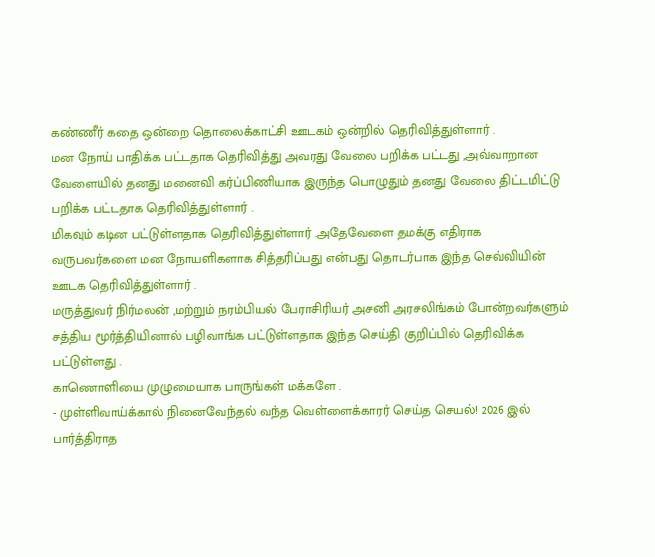கண்ணீர் கதை ஒன்றை தொலைக்காட்சி ஊடகம் ஒன்றில் தெரிவித்துள்ளார் .
மன நோய் பாதிக்க பட்டதாக தெரிவித்து அவரது வேலை பறிக்க பட்டது ,அவ்வாறான வேளையில் தனது மனைவி கர்ப்பிணியாக இருந்த பொழுதும் தனது வேலை திட்டமிட்டு பறிக்க பட்டதாக தெரிவித்துள்ளார் .
மிகவும் கடின பட்டுள்ளதாக தெரிவித்துள்ளார் .அதேவேளை தமக்கு எதிராக வருபவர்களை மன நோயளிகளாக சித்தரிப்பது என்பது தொடர்பாக இந்த செவ்வியின் ஊடக தெரிவித்துள்ளார் .
மருத்துவர் நிர்மலன் ,மற்றும் நரம்பியல் பேராசிரியர் அசனி அரசலிங்கம் போன்றவர்களும் சத்திய மூர்த்தியினால் பழிவாங்க பட்டுள்ளதாக இந்த செய்தி குறிப்பில் தெரிவிக்க பட்டுள்ளது .
காணொளியை முழுமையாக பாருங்கள் மக்களே .
- முள்ளிவாய்க்கால் நினைவேந்தல் வந்த வெள்ளைக்காரர் செய்த செயல்! 2026 இல் பார்த்திராத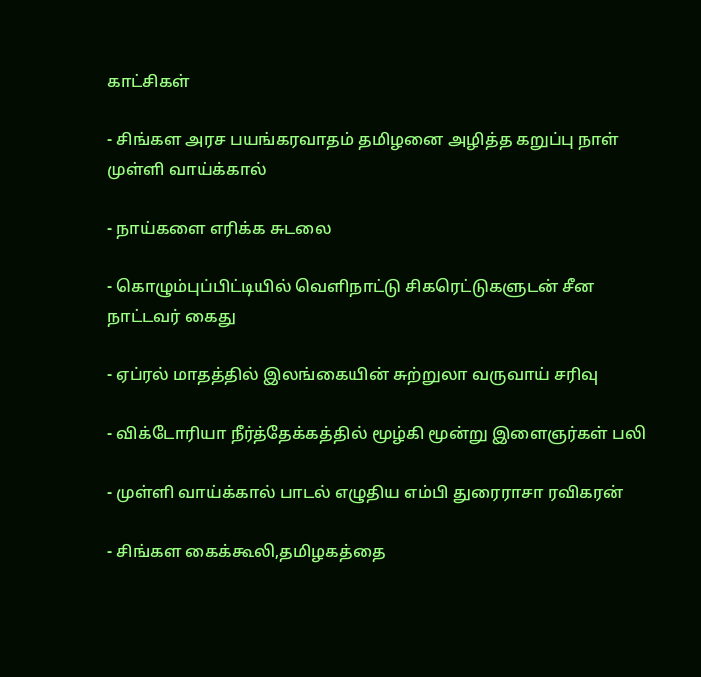காட்சிகள்

- சிங்கள அரச பயங்கரவாதம் தமிழனை அழித்த கறுப்பு நாள் முள்ளி வாய்க்கால்

- நாய்களை எரிக்க சுடலை

- கொழும்புப்பிட்டியில் வெளிநாட்டு சிகரெட்டுகளுடன் சீன நாட்டவர் கைது

- ஏப்ரல் மாதத்தில் இலங்கையின் சுற்றுலா வருவாய் சரிவு

- விக்டோரியா நீர்த்தேக்கத்தில் மூழ்கி மூன்று இளைஞர்கள் பலி

- முள்ளி வாய்க்கால் பாடல் எழுதிய எம்பி துரைராசா ரவிகரன்

- சிங்கள கைக்கூலி,தமிழகத்தை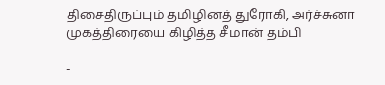திசைதிருப்பும் தமிழினத் துரோகி, அர்ச்சுனா முகத்திரையை கிழித்த சீமான் தம்பி

-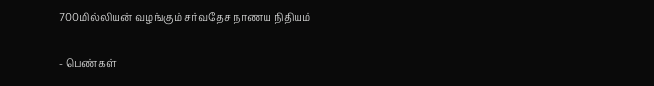700மில்லியன் வழங்கும் சர்வதேச நாணய நிதியம்

- பெண்கள்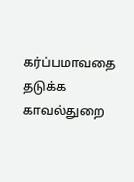கர்ப்பமாவதை தடுக்க காவல்துறை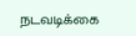நடவடிக்கை